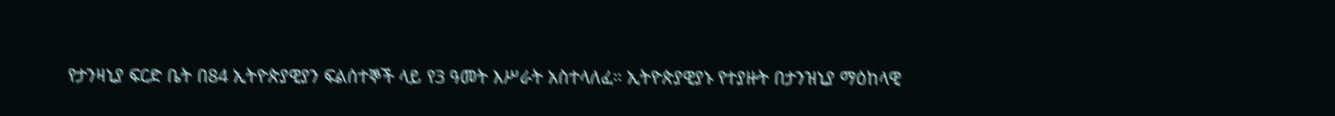የታንዛኒያ ፍርድ ቤት በ84 ኢትዮጵያዊያን ፍልሰተኞች ላይ የ3 ዓመት እሥራት አስተላለፈ። ኢትዮጵያዊያኑ የተያዙት በታንዝኒያ ማዕከላዊ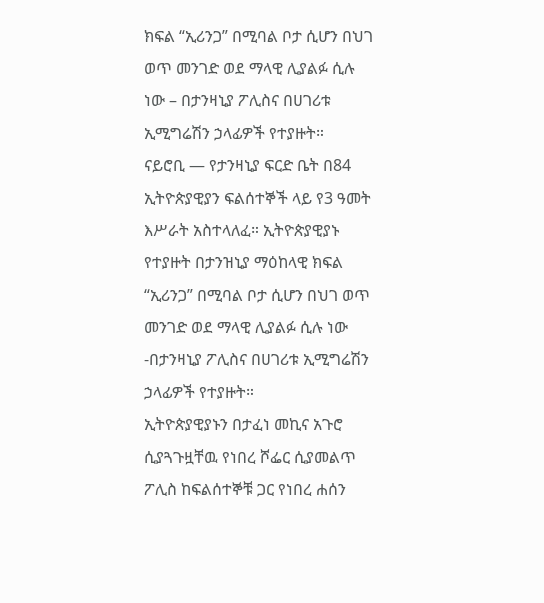ክፍል “ኢሪንጋ” በሚባል ቦታ ሲሆን በህገ ወጥ መንገድ ወደ ማላዊ ሊያልፉ ሲሉ ነው – በታንዛኒያ ፖሊስና በሀገሪቱ ኢሚግሬሽን ኃላፊዎች የተያዙት።
ናይሮቢ — የታንዛኒያ ፍርድ ቤት በ84 ኢትዮጵያዊያን ፍልሰተኞች ላይ የ3 ዓመት እሥራት አስተላለፈ። ኢትዮጵያዊያኑ የተያዙት በታንዝኒያ ማዕከላዊ ክፍል “ኢሪንጋ” በሚባል ቦታ ሲሆን በህገ ወጥ መንገድ ወደ ማላዊ ሊያልፉ ሲሉ ነው -በታንዛኒያ ፖሊስና በሀገሪቱ ኢሚግሬሽን ኃላፊዎች የተያዙት።
ኢትዮጵያዊያኑን በታፈነ መኪና አጉሮ ሲያጓጉዟቸዉ የነበረ ሾፌር ሲያመልጥ ፖሊስ ከፍልሰተኞቹ ጋር የነበረ ሐሰን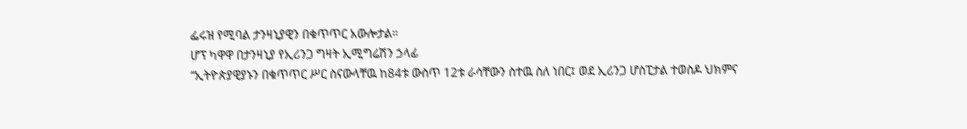ፌሩዝ የሚባል ታንዛኒያዊን በቁጥጥር አውሎታል።
ሆፕ ካዋዋ በታንዛኒያ የኢሪንጋ ግዛት ኢሚግሬሽን ኃላፊ
“ኢትዮጵያዊያኑን በቁጥጥር ሥር ስናውላቸዉ ከ84ቱ ውስጥ 12ቱ ራሳቸውን ስተዉ ስለ ነበር፤ ወደ ኢሪንጋ ሆስፒታል ተወስዶ ህክምና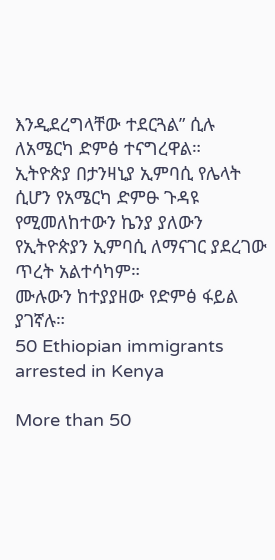እንዲደረግላቸው ተደርጓል” ሲሉ ለአሜርካ ድምፅ ተናግረዋል።
ኢትዮጵያ በታንዛኒያ ኢምባሲ የሌላት ሲሆን የአሜርካ ድምፁ ጉዳዩ የሚመለከተውን ኬንያ ያለውን የኢትዮጵያን ኢምባሲ ለማናገር ያደረገው ጥረት አልተሳካም።
ሙሉውን ከተያያዘው የድምፅ ፋይል ያገኛሉ።
50 Ethiopian immigrants arrested in Kenya

More than 50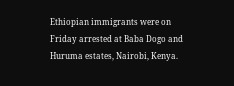Ethiopian immigrants were on Friday arrested at Baba Dogo and Huruma estates, Nairobi, Kenya.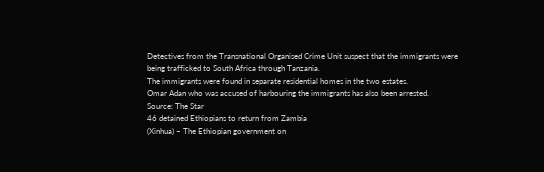Detectives from the Transnational Organised Crime Unit suspect that the immigrants were being trafficked to South Africa through Tanzania.
The immigrants were found in separate residential homes in the two estates.
Omar Adan who was accused of harbouring the immigrants has also been arrested.
Source: The Star
46 detained Ethiopians to return from Zambia
(Xinhua) – The Ethiopian government on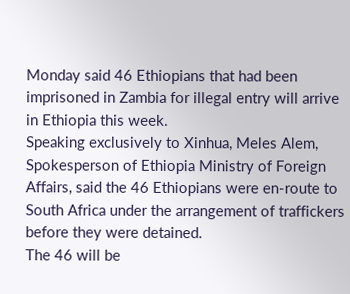Monday said 46 Ethiopians that had been imprisoned in Zambia for illegal entry will arrive in Ethiopia this week.
Speaking exclusively to Xinhua, Meles Alem, Spokesperson of Ethiopia Ministry of Foreign Affairs, said the 46 Ethiopians were en-route to South Africa under the arrangement of traffickers before they were detained.
The 46 will be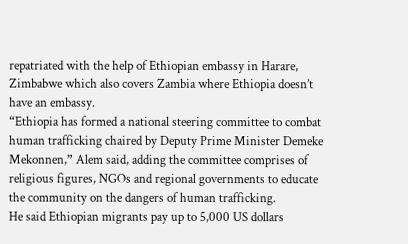repatriated with the help of Ethiopian embassy in Harare, Zimbabwe which also covers Zambia where Ethiopia doesn’t have an embassy.
“Ethiopia has formed a national steering committee to combat human trafficking chaired by Deputy Prime Minister Demeke Mekonnen,” Alem said, adding the committee comprises of religious figures, NGOs and regional governments to educate the community on the dangers of human trafficking.
He said Ethiopian migrants pay up to 5,000 US dollars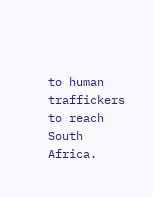to human traffickers to reach South Africa.